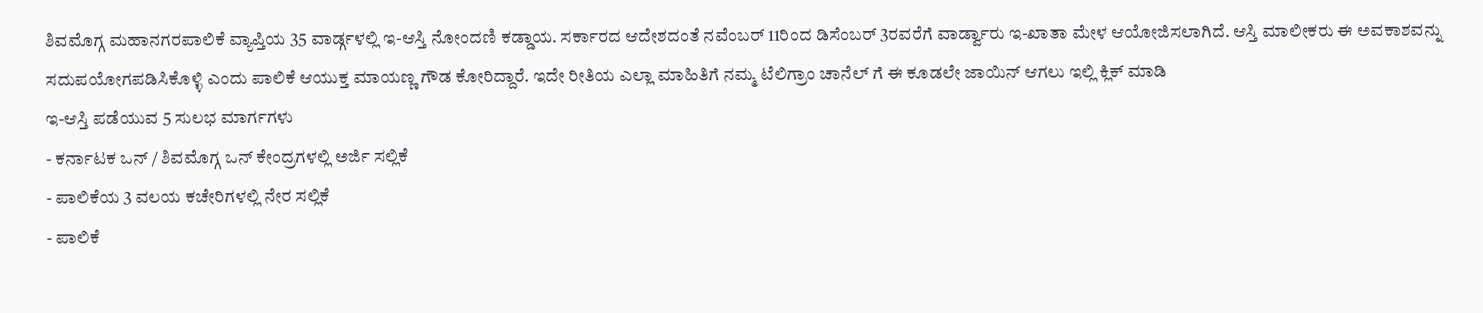ಶಿವಮೊಗ್ಗ ಮಹಾನಗರಪಾಲಿಕೆ ವ್ಯಾಪ್ತಿಯ 35 ವಾರ್ಡ್ಗಳಲ್ಲಿ ಇ-ಆಸ್ತಿ ನೋಂದಣಿ ಕಡ್ಡಾಯ. ಸರ್ಕಾರದ ಆದೇಶದಂತೆ ನವೆಂಬರ್ 11ರಿಂದ ಡಿಸೆಂಬರ್ 3ರವರೆಗೆ ವಾರ್ಡ್ವಾರು ಇ-ಖಾತಾ ಮೇಳ ಆಯೋಜಿಸಲಾಗಿದೆ. ಆಸ್ತಿ ಮಾಲೀಕರು ಈ ಅವಕಾಶವನ್ನು ಸದುಪಯೋಗಪಡಿಸಿಕೊಳ್ಳಿ ಎಂದು ಪಾಲಿಕೆ ಆಯುಕ್ತ ಮಾಯಣ್ಣ ಗೌಡ ಕೋರಿದ್ದಾರೆ. ಇದೇ ರೀತಿಯ ಎಲ್ಲಾ ಮಾಹಿತಿಗೆ ನಮ್ಮ ಟೆಲಿಗ್ರಾಂ ಚಾನೆಲ್ ಗೆ ಈ ಕೂಡಲೇ ಜಾಯಿನ್ ಆಗಲು ಇಲ್ಲಿ ಕ್ಲಿಕ್ ಮಾಡಿ
ಇ-ಆಸ್ತಿ ಪಡೆಯುವ 5 ಸುಲಭ ಮಾರ್ಗಗಳು
- ಕರ್ನಾಟಕ ಒನ್ / ಶಿವಮೊಗ್ಗ ಒನ್ ಕೇಂದ್ರಗಳಲ್ಲಿ ಅರ್ಜಿ ಸಲ್ಲಿಕೆ
- ಪಾಲಿಕೆಯ 3 ವಲಯ ಕಚೇರಿಗಳಲ್ಲಿ ನೇರ ಸಲ್ಲಿಕೆ
- ಪಾಲಿಕೆ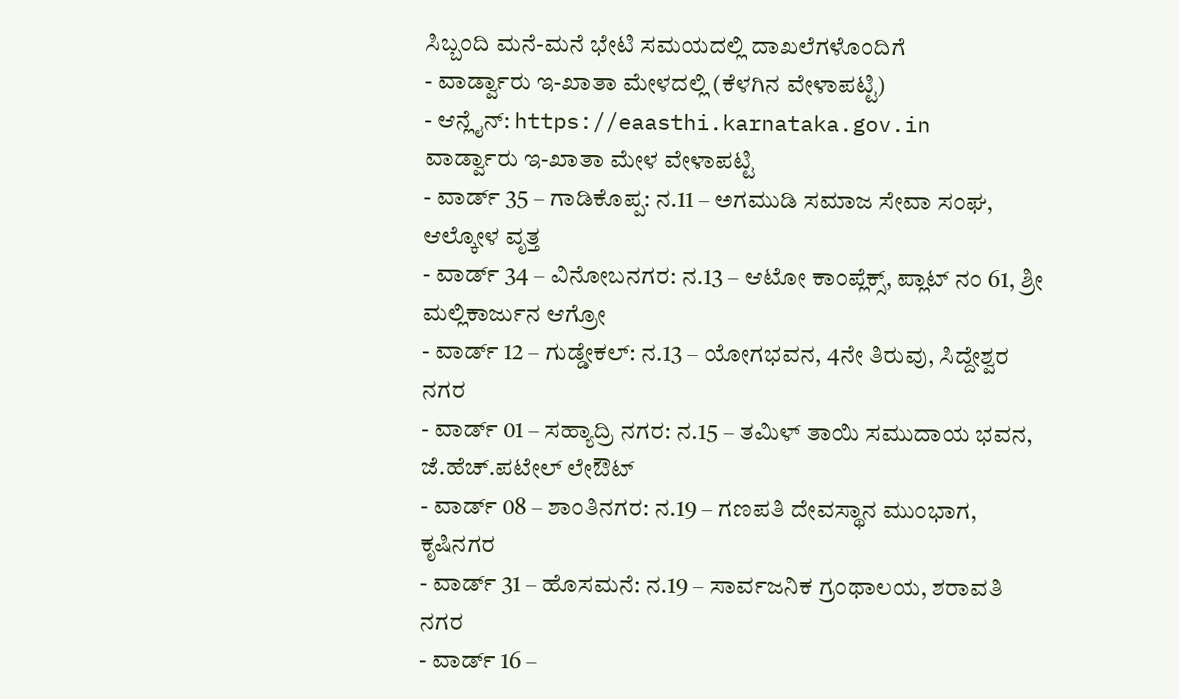ಸಿಬ್ಬಂದಿ ಮನೆ-ಮನೆ ಭೇಟಿ ಸಮಯದಲ್ಲಿ ದಾಖಲೆಗಳೊಂದಿಗೆ
- ವಾರ್ಡ್ವಾರು ಇ-ಖಾತಾ ಮೇಳದಲ್ಲಿ (ಕೆಳಗಿನ ವೇಳಾಪಟ್ಟಿ)
- ಆನ್ಲೈನ್: https://eaasthi.karnataka.gov.in
ವಾರ್ಡ್ವಾರು ಇ-ಖಾತಾ ಮೇಳ ವೇಳಾಪಟ್ಟಿ
- ವಾರ್ಡ್ 35 – ಗಾಡಿಕೊಪ್ಪ: ನ.11 – ಅಗಮುಡಿ ಸಮಾಜ ಸೇವಾ ಸಂಘ, ಆಲ್ಕೋಳ ವೃತ್ತ
- ವಾರ್ಡ್ 34 – ವಿನೋಬನಗರ: ನ.13 – ಆಟೋ ಕಾಂಪ್ಲೆಕ್ಸ್, ಪ್ಲಾಟ್ ನಂ 61, ಶ್ರೀ ಮಲ್ಲಿಕಾರ್ಜುನ ಆಗ್ರೋ
- ವಾರ್ಡ್ 12 – ಗುಡ್ಡೇಕಲ್: ನ.13 – ಯೋಗಭವನ, 4ನೇ ತಿರುವು, ಸಿದ್ದೇಶ್ವರ ನಗರ
- ವಾರ್ಡ್ 01 – ಸಹ್ಯಾದ್ರಿ ನಗರ: ನ.15 – ತಮಿಳ್ ತಾಯಿ ಸಮುದಾಯ ಭವನ, ಜೆ.ಹೆಚ್.ಪಟೇಲ್ ಲೇಔಟ್
- ವಾರ್ಡ್ 08 – ಶಾಂತಿನಗರ: ನ.19 – ಗಣಪತಿ ದೇವಸ್ಥಾನ ಮುಂಭಾಗ, ಕೃಷಿನಗರ
- ವಾರ್ಡ್ 31 – ಹೊಸಮನೆ: ನ.19 – ಸಾರ್ವಜನಿಕ ಗ್ರಂಥಾಲಯ, ಶರಾವತಿ ನಗರ
- ವಾರ್ಡ್ 16 –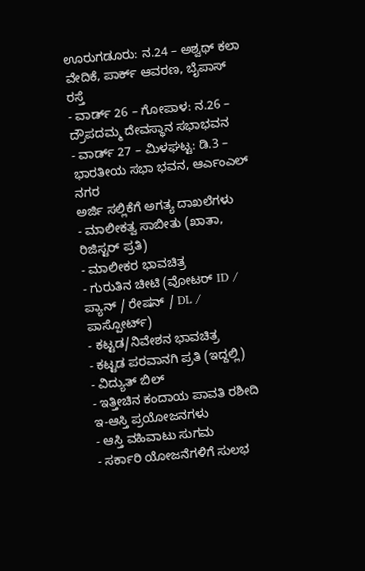ಊರುಗಡೂರು: ನ.24 – ಅಶ್ವಥ್ ಕಲಾ ವೇದಿಕೆ, ಪಾರ್ಕ್ ಆವರಣ, ಬೈಪಾಸ್ ರಸ್ತೆ
- ವಾರ್ಡ್ 26 – ಗೋಪಾಳ: ನ.26 – ದ್ರೌಪದಮ್ಮ ದೇವಸ್ಥಾನ ಸಭಾಭವನ
- ವಾರ್ಡ್ 27 – ಮಿಳಘಟ್ಟ: ಡಿ.3 – ಭಾರತೀಯ ಸಭಾ ಭವನ, ಆರ್ಎಂಎಲ್ ನಗರ
ಅರ್ಜಿ ಸಲ್ಲಿಕೆಗೆ ಅಗತ್ಯ ದಾಖಲೆಗಳು
- ಮಾಲೀಕತ್ವ ಸಾಬೀತು (ಖಾತಾ, ರಿಜಿಸ್ಟರ್ ಪ್ರತಿ)
- ಮಾಲೀಕರ ಭಾವಚಿತ್ರ
- ಗುರುತಿನ ಚೀಟಿ (ವೋಟರ್ ID / ಪ್ಯಾನ್ / ರೇಷನ್ / DL / ಪಾಸ್ಪೋರ್ಟ್)
- ಕಟ್ಟಡ/ನಿವೇಶನ ಭಾವಚಿತ್ರ
- ಕಟ್ಟಡ ಪರವಾನಗಿ ಪ್ರತಿ (ಇದ್ದಲ್ಲಿ)
- ವಿದ್ಯುತ್ ಬಿಲ್
- ಇತ್ತೀಚಿನ ಕಂದಾಯ ಪಾವತಿ ರಶೀದಿ
ಇ-ಆಸ್ತಿ ಪ್ರಯೋಜನಗಳು
- ಆಸ್ತಿ ವಹಿವಾಟು ಸುಗಮ
- ಸರ್ಕಾರಿ ಯೋಜನೆಗಳಿಗೆ ಸುಲಭ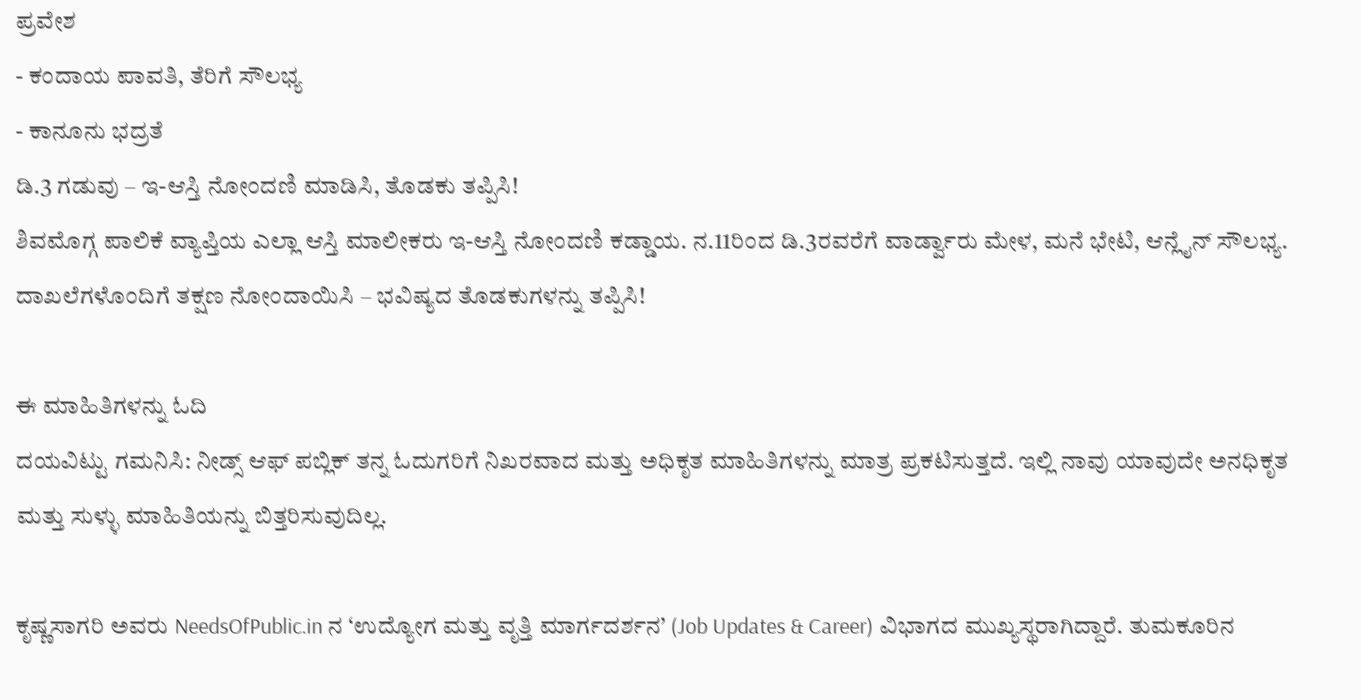ಪ್ರವೇಶ
- ಕಂದಾಯ ಪಾವತಿ, ತೆರಿಗೆ ಸೌಲಭ್ಯ
- ಕಾನೂನು ಭದ್ರತೆ
ಡಿ.3 ಗಡುವು – ಇ-ಆಸ್ತಿ ನೋಂದಣಿ ಮಾಡಿಸಿ, ತೊಡಕು ತಪ್ಪಿಸಿ!
ಶಿವಮೊಗ್ಗ ಪಾಲಿಕೆ ವ್ಯಾಪ್ತಿಯ ಎಲ್ಲಾ ಆಸ್ತಿ ಮಾಲೀಕರು ಇ-ಆಸ್ತಿ ನೋಂದಣಿ ಕಡ್ಡಾಯ. ನ.11ರಿಂದ ಡಿ.3ರವರೆಗೆ ವಾರ್ಡ್ವಾರು ಮೇಳ, ಮನೆ ಭೇಟಿ, ಆನ್ಲೈನ್ ಸೌಲಭ್ಯ. ದಾಖಲೆಗಳೊಂದಿಗೆ ತಕ್ಷಣ ನೋಂದಾಯಿಸಿ – ಭವಿಷ್ಯದ ತೊಡಕುಗಳನ್ನು ತಪ್ಪಿಸಿ!

ಈ ಮಾಹಿತಿಗಳನ್ನು ಓದಿ
ದಯವಿಟ್ಟು ಗಮನಿಸಿ: ನೀಡ್ಸ್ ಆಫ್ ಪಬ್ಲಿಕ್ ತನ್ನ ಓದುಗರಿಗೆ ನಿಖರವಾದ ಮತ್ತು ಅಧಿಕೃತ ಮಾಹಿತಿಗಳನ್ನು ಮಾತ್ರ ಪ್ರಕಟಿಸುತ್ತದೆ. ಇಲ್ಲಿ ನಾವು ಯಾವುದೇ ಅನಧಿಕೃತ ಮತ್ತು ಸುಳ್ಳು ಮಾಹಿತಿಯನ್ನು ಬಿತ್ತರಿಸುವುದಿಲ್ಲ.

ಕೃಷ್ಣಸಾಗರಿ ಅವರು NeedsOfPublic.in ನ ‘ಉದ್ಯೋಗ ಮತ್ತು ವೃತ್ತಿ ಮಾರ್ಗದರ್ಶನ’ (Job Updates & Career) ವಿಭಾಗದ ಮುಖ್ಯಸ್ಥರಾಗಿದ್ದಾರೆ. ತುಮಕೂರಿನ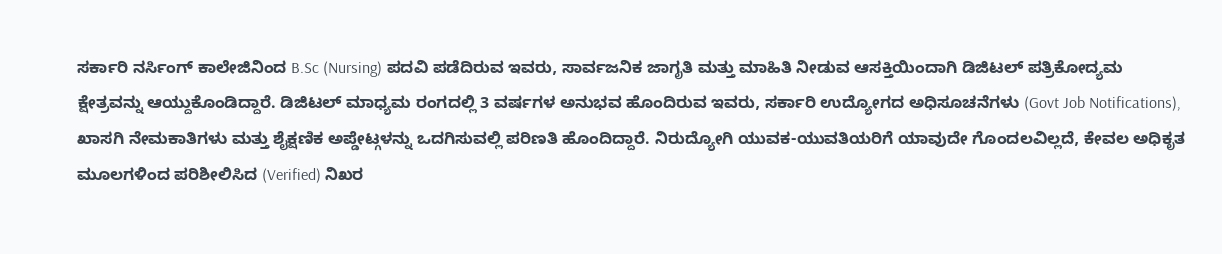ಸರ್ಕಾರಿ ನರ್ಸಿಂಗ್ ಕಾಲೇಜಿನಿಂದ B.Sc (Nursing) ಪದವಿ ಪಡೆದಿರುವ ಇವರು, ಸಾರ್ವಜನಿಕ ಜಾಗೃತಿ ಮತ್ತು ಮಾಹಿತಿ ನೀಡುವ ಆಸಕ್ತಿಯಿಂದಾಗಿ ಡಿಜಿಟಲ್ ಪತ್ರಿಕೋದ್ಯಮ ಕ್ಷೇತ್ರವನ್ನು ಆಯ್ದುಕೊಂಡಿದ್ದಾರೆ. ಡಿಜಿಟಲ್ ಮಾಧ್ಯಮ ರಂಗದಲ್ಲಿ 3 ವರ್ಷಗಳ ಅನುಭವ ಹೊಂದಿರುವ ಇವರು, ಸರ್ಕಾರಿ ಉದ್ಯೋಗದ ಅಧಿಸೂಚನೆಗಳು (Govt Job Notifications), ಖಾಸಗಿ ನೇಮಕಾತಿಗಳು ಮತ್ತು ಶೈಕ್ಷಣಿಕ ಅಪ್ಡೇಟ್ಗಳನ್ನು ಒದಗಿಸುವಲ್ಲಿ ಪರಿಣತಿ ಹೊಂದಿದ್ದಾರೆ. ನಿರುದ್ಯೋಗಿ ಯುವಕ-ಯುವತಿಯರಿಗೆ ಯಾವುದೇ ಗೊಂದಲವಿಲ್ಲದೆ, ಕೇವಲ ಅಧಿಕೃತ ಮೂಲಗಳಿಂದ ಪರಿಶೀಲಿಸಿದ (Verified) ನಿಖರ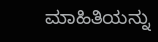ಮಾಹಿತಿಯನ್ನು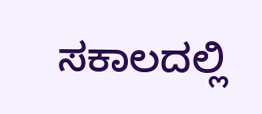ಸಕಾಲದಲ್ಲಿ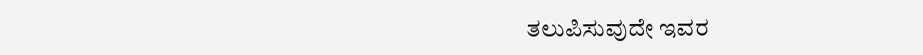ತಲುಪಿಸುವುದೇ ಇವರ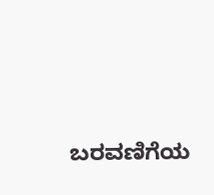ಬರವಣಿಗೆಯ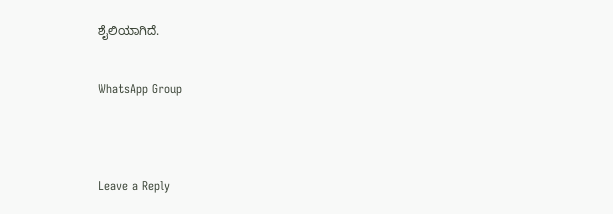ಶೈಲಿಯಾಗಿದೆ.


WhatsApp Group




Leave a Reply